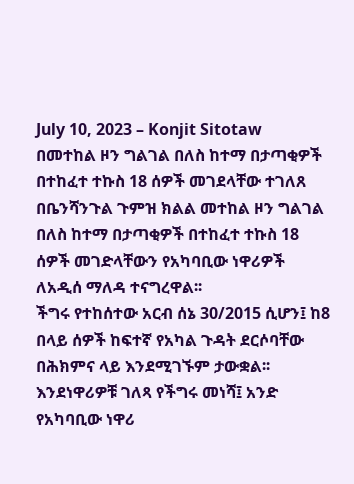July 10, 2023 – Konjit Sitotaw
በመተከል ዞን ግልገል በለስ ከተማ በታጣቂዎች በተከፈተ ተኩስ 18 ሰዎች መገደላቸው ተገለጸ
በቤንሻንጉል ጉምዝ ክልል መተከል ዞን ግልገል በለስ ከተማ በታጣቂዎች በተከፈተ ተኩስ 18 ሰዎች መገድላቸውን የአካባቢው ነዋሪዎች ለአዲሰ ማለዳ ተናግረዋል፡፡
ችግሩ የተከሰተው አርብ ሰኔ 30/2015 ሲሆን፤ ከ8 በላይ ሰዎች ከፍተኛ የአካል ጉዳት ደርሶባቸው በሕክምና ላይ እንደሚገኙም ታውቋል፡፡
እንደነዋሪዎቹ ገለጻ የችግሩ መነሻ፤ አንድ የአካባቢው ነዋሪ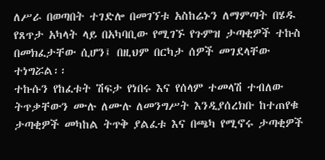ለሥራ በወጣበት ተገድሎ በመገኘቱ አስከሬኑን ለማምጣት በሄዱ የጸጥታ አካላት ላይ በአካባቢው የሚገኙ የጉምዝ ታጣቂዎች ተኩስ በመክፈታቸው ሲሆን፤ በዚህም በርካታ ሰዎች መገደላቸው ተነግሯል፡፡
ተኩሱን የከፈቱት ሽፍታ የነበሩ እና የሰላም ተመላሽ ተብለው ትጥቃቸውን ሙሉ ለሙሉ ለመንግሥት እንዲያሰረክቡ ከተጠየቁ ታጣቂዎች መካከል ትጥቅ ያልፈቱ እና በጫካ የሚኖሩ ታጣቂዎች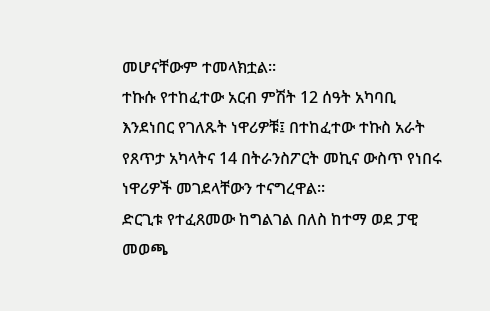መሆናቸውም ተመላክቷል፡፡
ተኩሱ የተከፈተው አርብ ምሽት 12 ሰዓት አካባቢ እንደነበር የገለጹት ነዋሪዎቹ፤ በተከፈተው ተኩስ አራት የጸጥታ አካላትና 14 በትራንስፖርት መኪና ውስጥ የነበሩ ነዋሪዎች መገደላቸውን ተናግረዋል፡፡
ድርጊቱ የተፈጸመው ከግልገል በለስ ከተማ ወደ ፓዊ መወጫ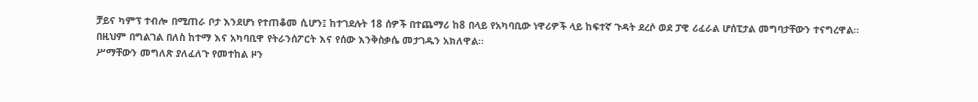ቻይና ካምፕ ተብሎ በሚጠራ ቦታ እንደሆነ የተጠቆመ ሲሆን፤ ከተገደሉት 18 ሰዎች በተጨማሪ ከ8 በላይ የአካባቢው ነዋሪዎች ላይ ከፍተኛ ጉዳት ደረሶ ወደ ፓዊ ሪፈራል ሆሰፒታል መግባታቸውን ተናግረዋል፡፡
በዚህም በግልገል በለስ ከተማ እና አካባቢዋ የትራንሰፖርት እና የሰው እንቅስቃሴ መታገዱን አክለዋል፡፡
ሥማቸውን መግለጽ ያለፈለጉ የመተከል ዞን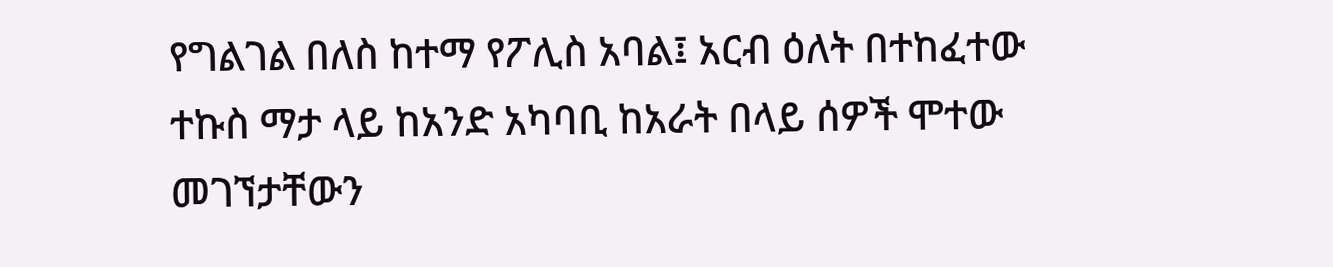የግልገል በለስ ከተማ የፖሊስ አባል፤ አርብ ዕለት በተከፈተው ተኩስ ማታ ላይ ከአንድ አካባቢ ከአራት በላይ ሰዎች ሞተው መገኘታቸውን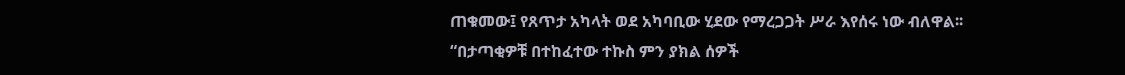ጠቁመው፤ የጸጥታ አካላት ወደ አካባቢው ሂደው የማረጋጋት ሥራ እየሰሩ ነው ብለዋል፡፡
“በታጣቂዎቹ በተከፈተው ተኩስ ምን ያክል ሰዎች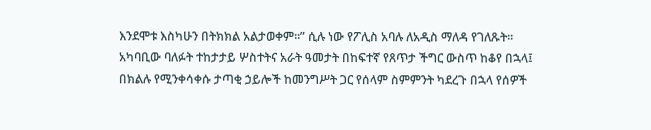እንደሞቱ እስካሁን በትክክል አልታወቀም።” ሲሉ ነው የፖሊስ አባሉ ለአዲስ ማለዳ የገለጹት፡፡
አካባቢው ባለፉት ተከታታይ ሦስተትና አራት ዓመታት በከፍተኛ የጸጥታ ችግር ውስጥ ከቆየ በኋላ፤ በክልሉ የሚንቀሳቀሱ ታጣቂ ኃይሎች ከመንግሥት ጋር የሰላም ስምምንት ካደረጉ በኋላ የሰዎች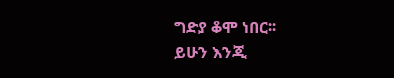ግድያ ቆሞ ነበር፡፡
ይሁን እንጂ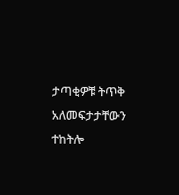ታጣቂዎቹ ትጥቅ አለመፍታታቸውን ተከትሎ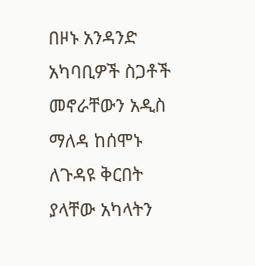በዞኑ አንዳንድ አካባቢዎች ስጋቶች መኖራቸውን አዲስ ማለዳ ከሰሞኑ ለጉዳዩ ቅርበት ያላቸው አካላትን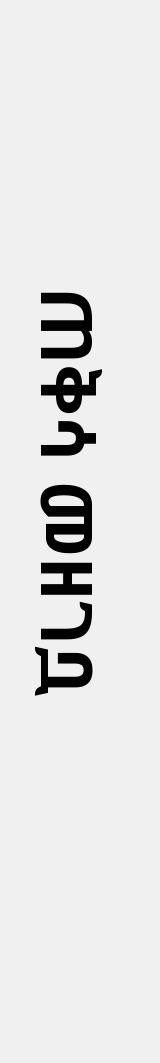ጠቅሳ መዘገቧ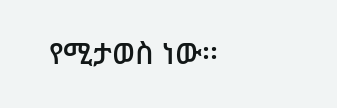የሚታወስ ነው፡፡